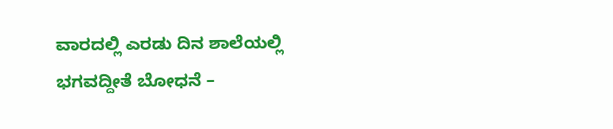ವಾರದಲ್ಲಿ ಎರಡು ದಿನ ಶಾಲೆಯಲ್ಲಿ ಭಗವದ್ದೀತೆ ಬೋಧನೆ –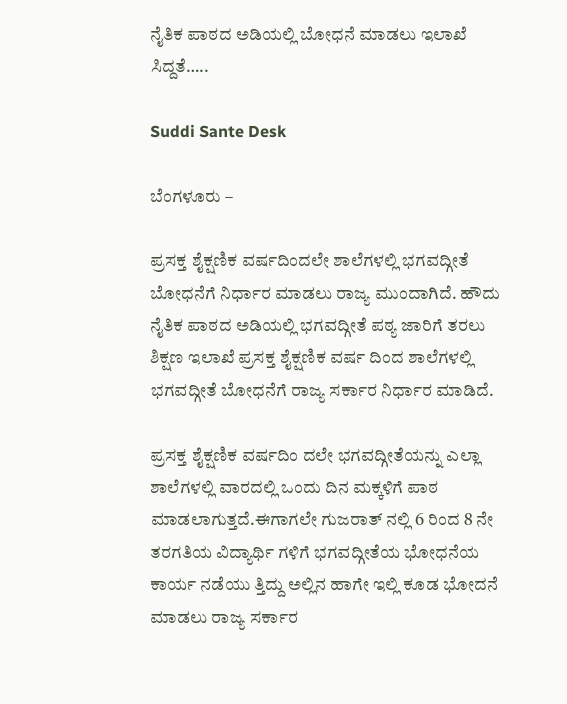ನೈತಿಕ ಪಾಠದ ಅಡಿಯಲ್ಲಿ ಬೋಧನೆ ಮಾಡಲು ಇಲಾಖೆ ಸಿದ್ದತೆ…..

Suddi Sante Desk

ಬೆಂಗಳೂರು –

ಪ್ರಸಕ್ತ ಶೈಕ್ಷಣಿಕ ವರ್ಷದಿಂದಲೇ ಶಾಲೆಗಳಲ್ಲಿ ಭಗವದ್ಗೀತೆ ಬೋಧನೆಗೆ ನಿರ್ಧಾರ ಮಾಡಲು ರಾಜ್ಯ ಮುಂದಾಗಿದೆ. ಹೌದು ನೈತಿಕ ಪಾಠದ ಅಡಿಯಲ್ಲಿ ಭಗವದ್ಗೀತೆ ಪಠ್ಯ ಜಾರಿಗೆ ತರಲು ಶಿಕ್ಷಣ ಇಲಾಖೆ ಪ್ರಸಕ್ತ ಶೈಕ್ಷಣಿಕ ವರ್ಷ ದಿಂದ ಶಾಲೆಗಳಲ್ಲಿ ಭಗವದ್ಗೀತೆ ಬೋಧನೆಗೆ ರಾಜ್ಯ ಸರ್ಕಾರ ನಿರ್ಧಾರ ಮಾಡಿದೆ.

ಪ್ರಸಕ್ತ ಶೈಕ್ಷಣಿಕ ವರ್ಷದಿಂ ದಲೇ ಭಗವದ್ಗೀತೆಯನ್ನು ಎಲ್ಲಾ ಶಾಲೆಗಳಲ್ಲಿ ವಾರದಲ್ಲಿ ಒಂದು ದಿನ ಮಕ್ಕಳಿಗೆ ಪಾಠ ಮಾಡಲಾಗುತ್ತದೆ.ಈಗಾಗಲೇ ಗುಜರಾತ್ ನಲ್ಲಿ 6 ರಿಂದ 8 ನೇ ತರಗತಿಯ ವಿದ್ಯಾರ್ಥಿ ಗಳಿಗೆ ಭಗವದ್ಗೀತೆಯ ಭೋಧನೆಯ ಕಾರ್ಯ ನಡೆಯು ತ್ತಿದ್ದು ಅಲ್ಲಿನ ಹಾಗೇ ಇಲ್ಲಿ ಕೂಡ ಭೋದನೆ ಮಾಡಲು ರಾಜ್ಯ ಸರ್ಕಾರ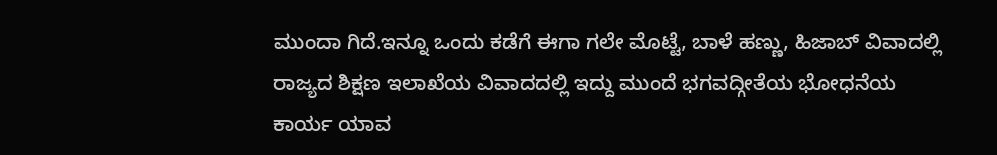ಮುಂದಾ ಗಿದೆ.ಇನ್ನೂ ಒಂದು ಕಡೆಗೆ ಈಗಾ ಗಲೇ ಮೊಟ್ಟೆ, ಬಾಳೆ ಹಣ್ಣು, ಹಿಜಾಬ್‌ ವಿವಾದಲ್ಲಿ ರಾಜ್ಯದ ಶಿಕ್ಷಣ ಇಲಾಖೆಯ ವಿವಾದದಲ್ಲಿ ಇದ್ದು ಮುಂದೆ ಭಗವದ್ಗೀತೆಯ ಭೋಧನೆಯ ಕಾರ್ಯ ಯಾವ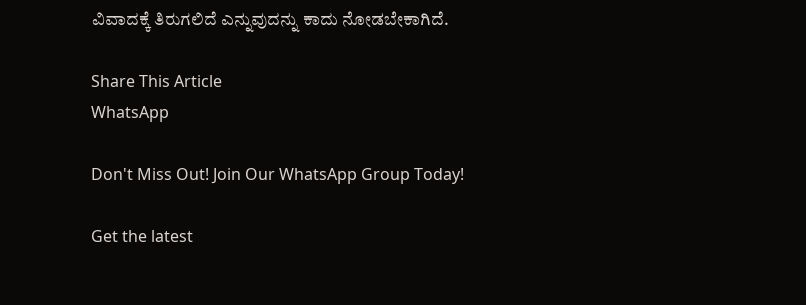ವಿವಾದಕ್ಕೆ ತಿರುಗಲಿದೆ ಎನ್ನುವುದನ್ನು ಕಾದು ನೋಡಬೇಕಾಗಿದೆ.

Share This Article
WhatsApp

Don't Miss Out! Join Our WhatsApp Group Today!

Get the latest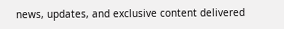news, updates, and exclusive content delivered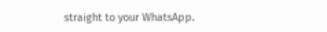straight to your WhatsApp.